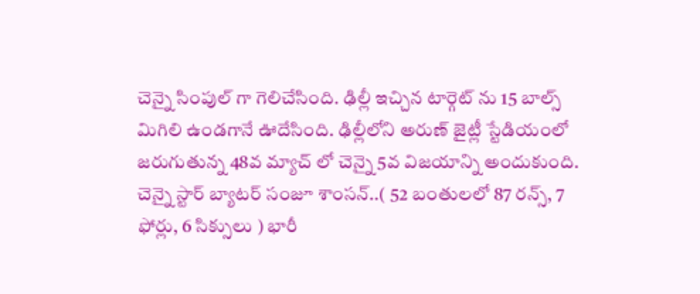చెన్నై సింపుల్ గా గెలిచేసింది. ఢిల్లీ ఇచ్చిన టార్గెట్ ను 15 బాల్స్ మిగిలి ఉండగానే ఊదేసింది. ఢిల్లీలోని అరుణ్ జైట్లీ స్టేడియంలో జరుగుతున్న 48వ మ్యాచ్ లో చెన్నై 5వ విజయాన్ని అందుకుంది. చెన్నై స్టార్ బ్యాటర్ సంజూ శాంసన్..( 52 బంతులలో 87 రన్స్, 7 ఫోర్లు, 6 సిక్సులు ) భారీ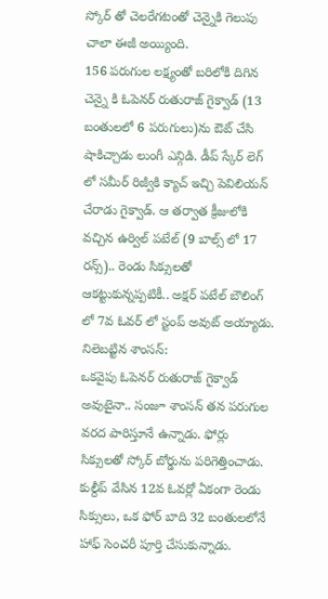స్కోర్ తో చెలరేగటంతో చెన్నైకి గెలుపు చాలా ఈజీ అయ్యింది.
156 పరుగుల లక్ష్యంతో బరిలోకి దిగిన చెన్నై కి ఓపెనర్ రుతురాజ్ గైక్వాడ్ (13 బంతులలో 6 పరుగులు)ను ఔట్ చేసి షాకిచ్చాడు లుంగీ ఎన్గిడి. డీప్ స్కేర్ లెగ్ లో సమీర్ రిజ్వీకి క్యాచ్ ఇచ్చి పెవిలియన్ చేరాడు గైక్వాడ్. ఆ తర్వాత క్రీజులోకి వచ్చిన ఉర్విల్ పటేల్ (9 బాల్స్ లో 17 రన్స్).. రెండు సిక్సులతో ఆకట్టుకున్నప్పటికీ.. అక్షర్ పటేల్ బౌలింగ్ లో 7వ ఓవర్ లో స్టంప్ అవుట్ అయ్యాడు.
నిలెబట్టిన శాంసన్:
ఒకవైపు ఓపెనర్ రుతురాజ్ గైక్వాడ్ అవుటైనా.. సంజూ శాంసన్ తన పరుగుల వరద పారిస్తూనే ఉన్నాడు. ఫోర్లు సిక్సులతో స్కోర్ బోర్డును పరిగెత్తించాడు. కుల్దీప్ వేసిన 12వ ఓవర్లో ఏకంగా రెండు సిక్సులు, ఒక ఫోర్ బాది 32 బంతులలోనే హాఫ్ సెంచరీ పూర్తి చేసుకున్నాడు.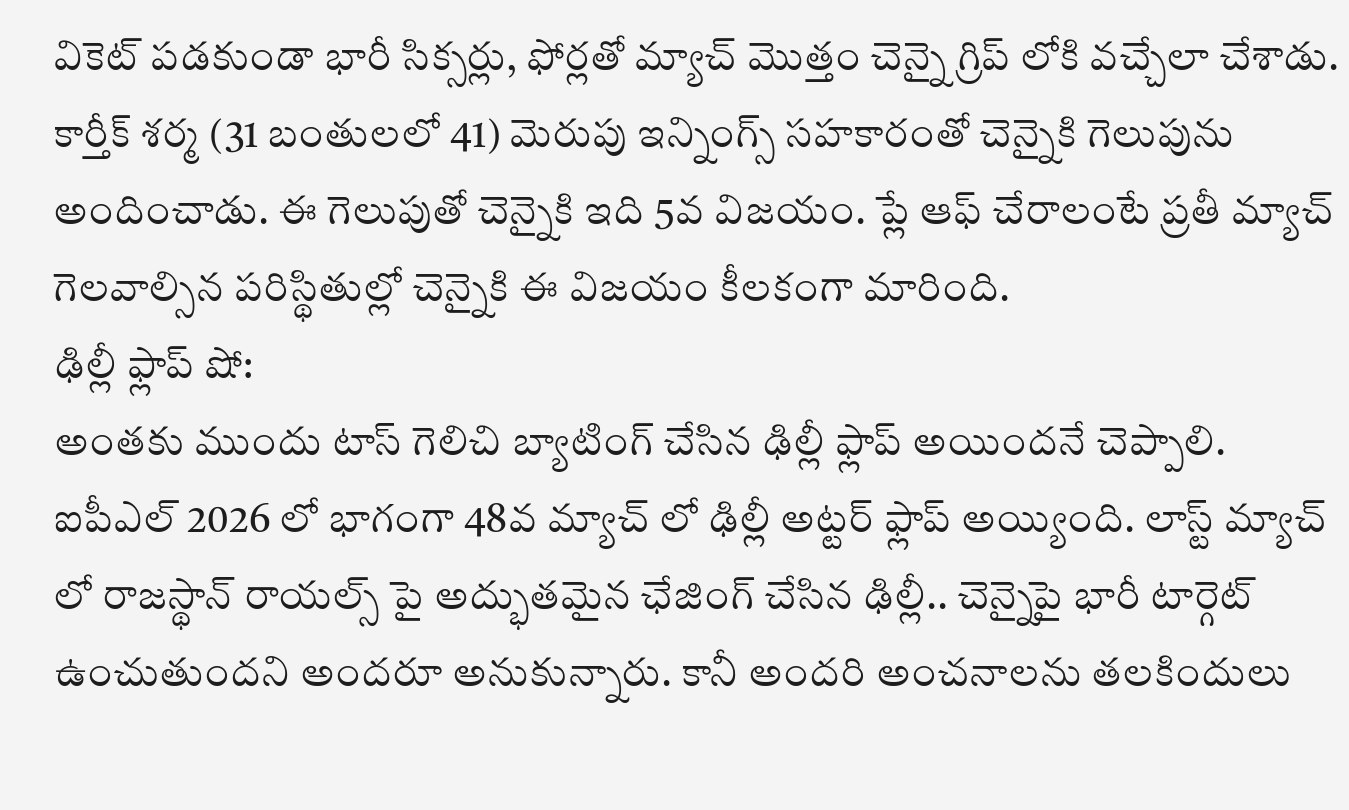వికెట్ పడకుండా భారీ సిక్సర్లు, ఫోర్లతో మ్యాచ్ మొత్తం చెన్నై గ్రిప్ లోకి వచ్చేలా చేశాడు. కార్తీక్ శర్మ (31 బంతులలో 41) మెరుపు ఇన్నింగ్స్ సహకారంతో చెన్నైకి గెలుపును అందించాడు. ఈ గెలుపుతో చెన్నైకి ఇది 5వ విజయం. ప్లే ఆఫ్ చేరాలంటే ప్రతీ మ్యాచ్ గెలవాల్సిన పరిస్థితుల్లో చెన్నైకి ఈ విజయం కీలకంగా మారింది.
ఢిల్లీ ఫ్లాప్ షో:
అంతకు ముందు టాస్ గెలిచి బ్యాటింగ్ చేసిన ఢిల్లీ ఫ్లాప్ అయిందనే చెప్పాలి. ఐపీఎల్ 2026 లో భాగంగా 48వ మ్యాచ్ లో ఢిల్లీ అట్టర్ ఫ్లాప్ అయ్యింది. లాస్ట్ మ్యాచ్ లో రాజస్థాన్ రాయల్స్ పై అద్భుతమైన ఛేజింగ్ చేసిన ఢిల్లీ.. చెన్నైపై భారీ టార్గెట్ ఉంచుతుందని అందరూ అనుకున్నారు. కానీ అందరి అంచనాలను తలకిందులు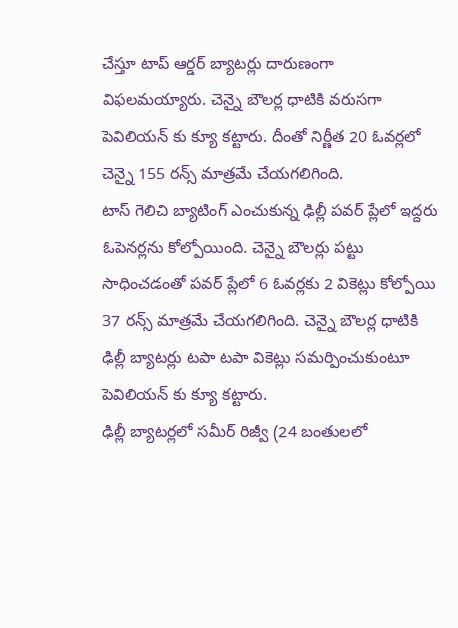చేస్తూ టాప్ ఆర్డర్ బ్యాటర్లు దారుణంగా విఫలమయ్యారు. చెన్నై బౌలర్ల ధాటికి వరుసగా పెవిలియన్ కు క్యూ కట్టారు. దీంతో నిర్ణీత 20 ఓవర్లలో చెన్నై 155 రన్స్ మాత్రమే చేయగలిగింది.
టాస్ గెలిచి బ్యాటింగ్ ఎంచుకున్న ఢిల్లీ పవర్ ప్లేలో ఇద్దరు ఓపెనర్లను కోల్పోయింది. చెన్నై బౌలర్లు పట్టు సాధించడంతో పవర్ ప్లేలో 6 ఓవర్లకు 2 వికెట్లు కోల్పోయి 37 రన్స్ మాత్రమే చేయగలిగింది. చెన్నై బౌలర్ల ధాటికి ఢిల్లీ బ్యాటర్లు టపా టపా వికెట్లు సమర్పించుకుంటూ పెవిలియన్ కు క్యూ కట్టారు.
ఢిల్లీ బ్యాటర్లలో సమీర్ రిజ్వీ (24 బంతులలో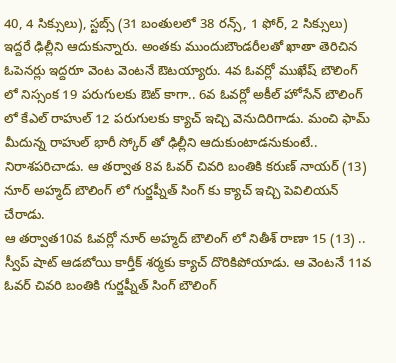40, 4 సిక్సులు), స్టబ్స్ (31 బంతులలో 38 రన్స్, 1 ఫోర్, 2 సిక్సులు) ఇద్దరే ఢిల్లీని ఆదుకున్నారు. అంతకు ముందుబౌండరీలతో ఖాతా తెరిచిన ఓపెనర్లు ఇద్దరూ వెంట వెంటనే ఔటయ్యారు. 4వ ఓవర్లో ముఖేష్ బౌలింగ్ లో నిస్సంక 19 పరుగులకు ఔట్ కాగా.. 6వ ఓవర్లో అకీల్ హోసేన్ బౌలింగ్ లో కేఎల్ రాహుల్ 12 పరుగులకు క్యాచ్ ఇచ్చి వెనుదిరిగాడు. మంచి ఫామ్ మీదున్న రాహుల్ భారీ స్కోర్ తో ఢిల్లీని ఆదుకుంటాడనుకుంటే.. నిరాశపరిచాడు. ఆ తర్వాత 8వ ఓవర్ చివరి బంతికి కరుణ్ నాయర్ (13) నూర్ అహ్మద్ బౌలింగ్ లో గుర్జప్నీత్ సింగ్ కు క్యాచ్ ఇచ్చి పెవిలియన్ చేరాడు.
ఆ తర్వాత10వ ఓవర్లో నూర్ అహ్మద్ బౌలింగ్ లో నితీశ్ రాణా 15 (13) .. స్వీప్ షాట్ ఆడబోయి కార్తీక్ శర్మకు క్యాచ్ దొరికిపోయాడు. ఆ వెంటనే 11వ ఓవర్ చివరి బంతికి గుర్జప్నీత్ సింగ్ బౌలింగ్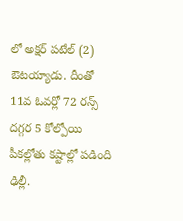లో అక్షర్ పటేల్ (2) ఔటయ్యాడు. దీంతో 11వ ఓవర్లో 72 రన్స్ దగ్గర 5 కోల్పోయి పీకల్లోతు కష్టాల్లో పడింది ఢిల్లీ.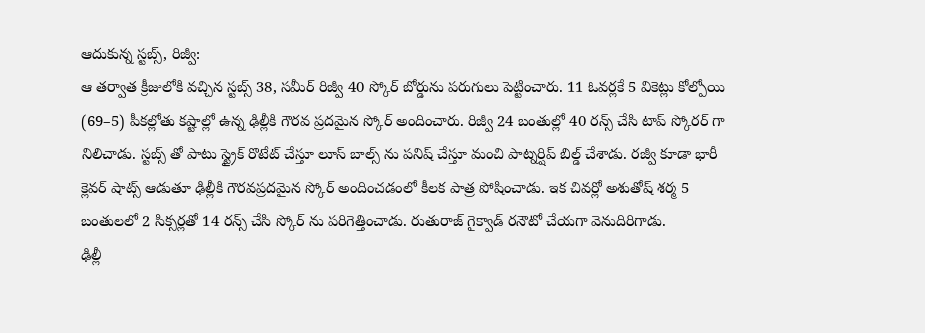ఆదుకున్న స్టబ్స్, రిజ్వీ:
ఆ తర్వాత క్రీజులోకి వచ్చిన స్టబ్స్ 38, సమీర్ రిజ్వీ 40 స్కోర్ బోర్డును పరుగులు పెట్టించారు. 11 ఓవర్లకే 5 వికెట్లు కోల్పోయి (69–5) పీకల్లోతు కష్టాల్లో ఉన్న ఢిల్లీకి గౌరవ ప్రదమైన స్కోర్ అందించారు. రిజ్వీ 24 బంతుల్లో 40 రన్స్ చేసి టాప్ స్కోరర్ గా నిలిచాడు. స్టబ్స్ తో పాటు స్ట్రైక్ రొటేట్ చేస్తూ లూస్ బాల్స్ ను పనిష్ చేస్తూ మంచి పాట్నర్షిప్ బిల్డ్ చేశాడు. రజ్వీ కూడా భారీ క్లెవర్ షాట్స్ ఆడుతూ ఢిల్లీకి గౌరవప్రదమైన స్కోర్ అందించడంలో కీలక పాత్ర పోషించాడు. ఇక చివర్లో అశుతోష్ శర్మ 5 బంతులలో 2 సిక్సర్లతో 14 రన్స్ చేసి స్కోర్ ను పరిగెత్తించాడు. రుతురాజ్ గైక్వాడ్ రనౌటో చేయగా వెనుదిరిగాడు.
ఢిల్లీ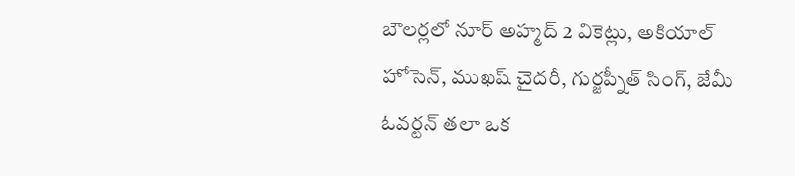బౌలర్లలో నూర్ అహ్మద్ 2 వికెట్లు, అకియాల్ హోసెన్, ముఖష్ చైదరీ, గుర్జప్నీత్ సింగ్, జేమీ ఓవర్టన్ తలా ఒక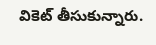వికెట్ తీసుకున్నారు.